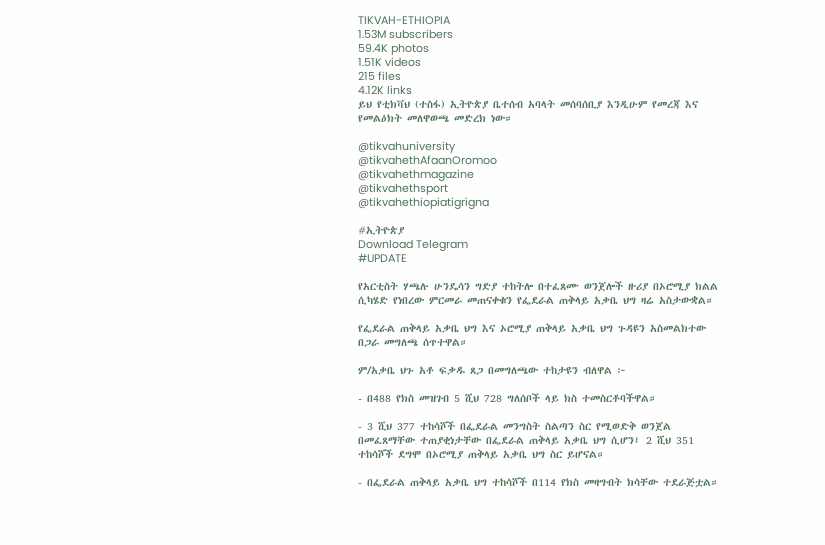TIKVAH-ETHIOPIA
1.53M subscribers
59.4K photos
1.51K videos
215 files
4.12K links
ይህ የቲክቫህ (ተስፋ) ኢትዮጵያ ቤተሰብ አባላት መሰባሰቢያ እንዲሁም የመረጃ እና የመልዕክት መለዋወጫ መድረክ ነው።

@tikvahuniversity
@tikvahethAfaanOromoo
@tikvahethmagazine
@tikvahethsport
@tikvahethiopiatigrigna

#ኢትዮጵያ
Download Telegram
#UPDATE

የአርቲስት ሃጫሉ ሁንዴሳን ግድያ ተከትሎ በተፈጸሙ ወንጀሎች ዙሪያ በኦሮሚያ ክልል ሲካሄድ የነበረው ምርመራ መጠናቀቁን የፌደራል ጠቅላይ አቃቤ ህግ ዛሬ አስታውቋል።

የፌደራል ጠቅላይ አቃቤ ህግ እና ኦሮሚያ ጠቅላይ አቃቤ ህግ ጉዳዩን አስመልክተው በጋራ መግለጫ ሰጥተዋል።

ም/አቃቤ ህጉ አቶ ፍቃዱ ጸጋ በመግለጫው ተከታዩን ብለዋል ፦

- በ488 የክስ መዝገብ 5 ሺህ 728 ግለሰቦች ላይ ክስ ተመስርቶባችዋል።

- 3 ሺህ 377 ተከሳሾች በፌደራል መንግስት ስልጣን ስር የሚወድቅ ወንጀል በመፈጸማቸው ተጠያቂነታቸው በፌደራል ጠቅላይ አቃቤ ህግ ሲሆን፤ 2 ሺህ 351 ተከሳሾች ደግሞ በኦሮሚያ ጠቅላይ አቃቤ ህግ ስር ይሆናል።

- በፌደራል ጠቅላይ አቃቤ ህግ ተከሳሾች በ114 የክስ መዛግብት ክሳቸው ተደራጅቷል።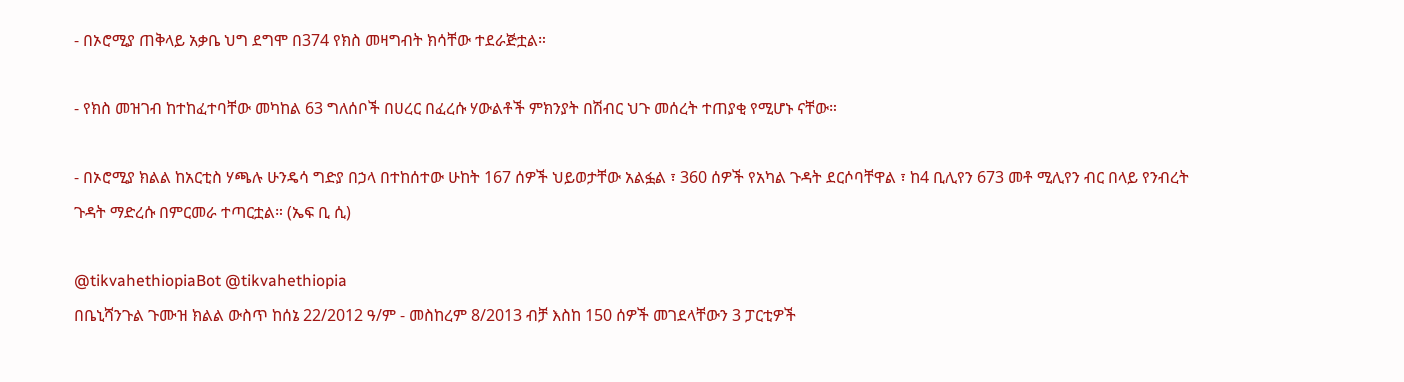- በኦሮሚያ ጠቅላይ አቃቤ ህግ ደግሞ በ374 የክስ መዛግብት ክሳቸው ተደራጅቷል።

- የክስ መዝገብ ከተከፈተባቸው መካከል 63 ግለሰቦች በሀረር በፈረሱ ሃውልቶች ምክንያት በሽብር ህጉ መሰረት ተጠያቂ የሚሆኑ ናቸው።

- በኦሮሚያ ክልል ከአርቲስ ሃጫሉ ሁንዴሳ ግድያ በኃላ በተከሰተው ሁከት 167 ሰዎች ህይወታቸው አልፏል ፣ 360 ሰዎች የአካል ጉዳት ደርሶባቸዋል ፣ ከ4 ቢሊየን 673 መቶ ሚሊየን ብር በላይ የንብረት ጉዳት ማድረሱ በምርመራ ተጣርቷል። (ኤፍ ቢ ሲ)

@tikvahethiopiaBot @tikvahethiopia
በቤኒሻንጉል ጉሙዝ ክልል ውስጥ ከሰኔ 22/2012 ዓ/ም - መስከረም 8/2013 ብቻ እስከ 150 ሰዎች መገደላቸውን 3 ፓርቲዎች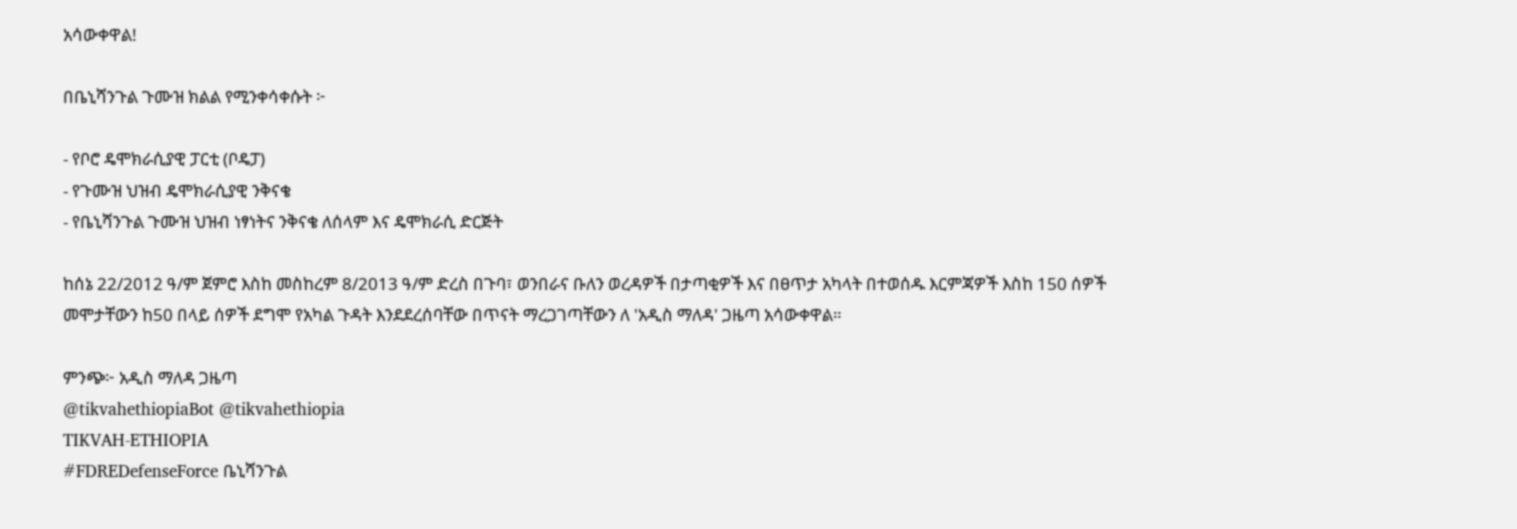አሳውቀዋል!

በቤኒሻንጉል ጉሙዝ ክልል የሚንቀሳቀሱት ፦

- የቦሮ ዴሞክራሲያዊ ፓርቲ (ቦዴፓ)
- የጉሙዝ ህዝብ ዴሞክራሲያዊ ንቅናቄ
- የቤኒሻንጉል ጉሙዝ ህዝብ ነፃነትና ንቅናቄ ለሰላም እና ዴሞክራሲ ድርጅት

ከሰኔ 22/2012 ዓ/ም ጀምሮ እስከ መስከረም 8/2013 ዓ/ም ድረስ በጉባ፣ ወንበራና ቡለን ወረዳዎች በታጣቂዎች እና በፀጥታ አካላት በተወሰዱ እርምጃዎች እስከ 150 ሰዎች መሞታቸውን ከ50 በላይ ሰዎች ደግሞ የአካል ጉዳት እንደደረሰባቸው በጥናት ማረጋገጣቸውን ለ 'አዲስ ማለዳ' ጋዜጣ አሳውቀዋል።

ምንጭ፦ አዲስ ማለዳ ጋዜጣ
@tikvahethiopiaBot @tikvahethiopia
TIKVAH-ETHIOPIA
#FDREDefenseForce ቤኒሻንጉል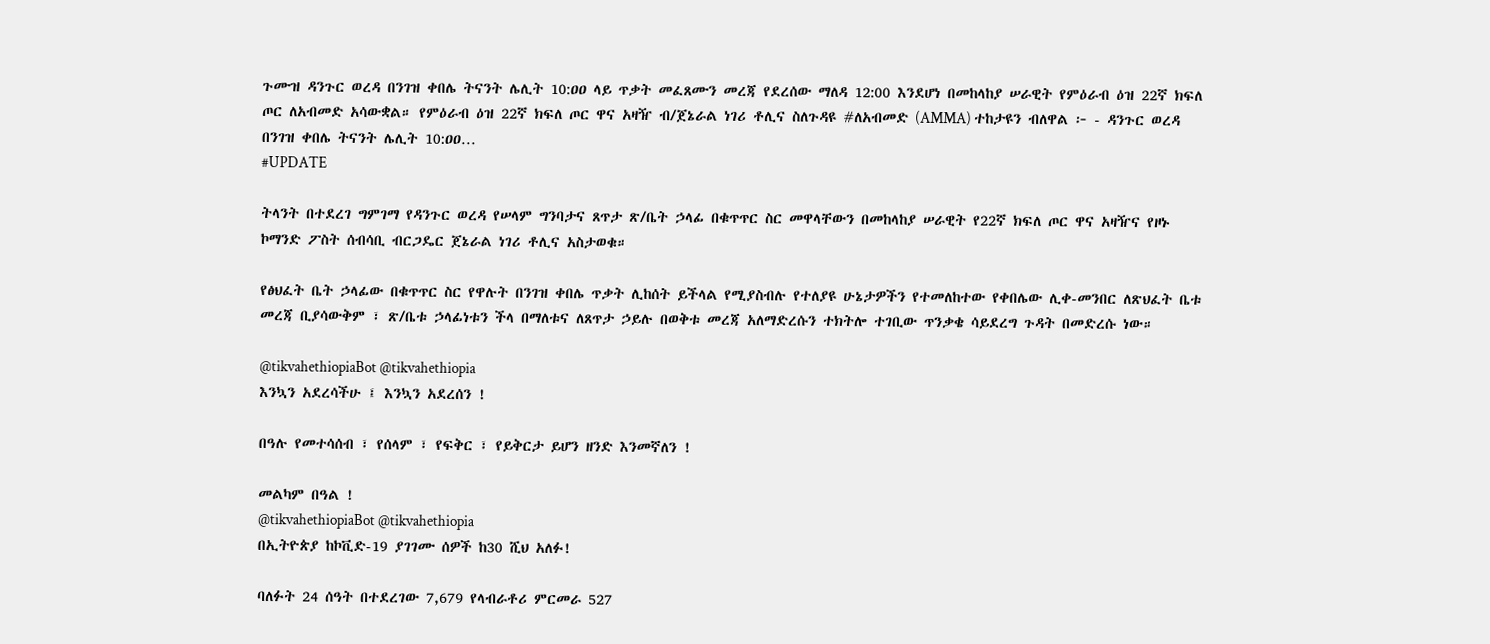ጉሙዝ ዳንጉር ወረዳ በንገዝ ቀበሌ ትናንት ሌሊት 10:ዐዐ ላይ ጥቃት መፈጸሙን መረጃ የደረሰው ማለዳ 12:00 እንደሆነ በመከላከያ ሠራዊት የምዕራብ ዕዝ 22ኛ ክፍለ ጦር ለአብመድ አሳውቋል። የምዕራብ ዕዝ 22ኛ ክፍለ ጦር ዋና አዛዥ ብ/ጀኔራል ነገሪ ቶሊና ስለጉዳዩ #ለአብመድ (AMMA) ተከታዩን ብለዋል ፦ - ዳንጉር ወረዳ በንገዝ ቀበሌ ትናንት ሌሊት 10:ዐዐ…
#UPDATE

ትላንት በተደረገ ግምገማ የዳንጉር ወረዳ የሠላም ግንባታና ጸጥታ ጽ/ቤት ኃላፊ በቁጥጥር ስር መዋላቸውን በመከላከያ ሠራዊት የ22ኛ ክፍለ ጦር ዋና አዛዥና የዞኑ ኮማንድ ፖስት ሰብሳቢ ብርጋዴር ጀኔራል ነገሪ ቶሊና አስታወቁ።

የፅህፈት ቤት ኃላፊው በቁጥጥር ስር የዋሉት በንገዝ ቀበሌ ጥቃት ሊከሰት ይችላል የሚያስብሉ የተለያዩ ሁኔታዎችን የተመለከተው የቀበሌው ሊቀ-መንበር ለጽህፈት ቤቱ መረጃ ቢያሳውቅም ፣ ጽ/ቤቱ ኃላፊነቱን ችላ በማለቱና ለጸጥታ ኃይሉ በወቅቱ መረጃ አለማድረሱን ተክትሎ ተገቢው ጥንቃቄ ሳይደረግ ጉዳት በመድረሱ ነው።

@tikvahethiopiaBot @tikvahethiopia
እንኳን አደረሳችሁ ፤ እንኳን አደረሰን !

በዓሉ የመተሳሰብ ፣ የሰላም ፣ የፍቅር ፣ የይቅርታ ይሆን ዘንድ እንመኛለን !

መልካም በዓል !
@tikvahethiopiaBot @tikvahethiopia
በኢትዮጵያ ከኮቪድ-19 ያገገሙ ሰዎች ከ30 ሺህ አለፉ!

ባለፉት 24 ሰዓት በተደረገው 7,679 የላብራቶሪ ምርመራ 527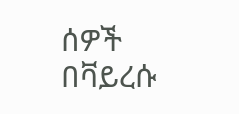ሰዎች በቫይረሱ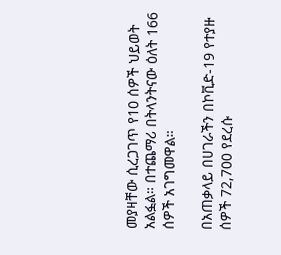መያዛቸው ሲረጋገጥ የ10 ሰዎች ህይወት አልፏል። በተጨማሪ በትላንትናው ዕለት 166 ሰዎች አገግመዋል።

በአጠቃላይ በሀገራችን በኮቪድ-19 የተያዙ ሰዎች 72,700 የደረሱ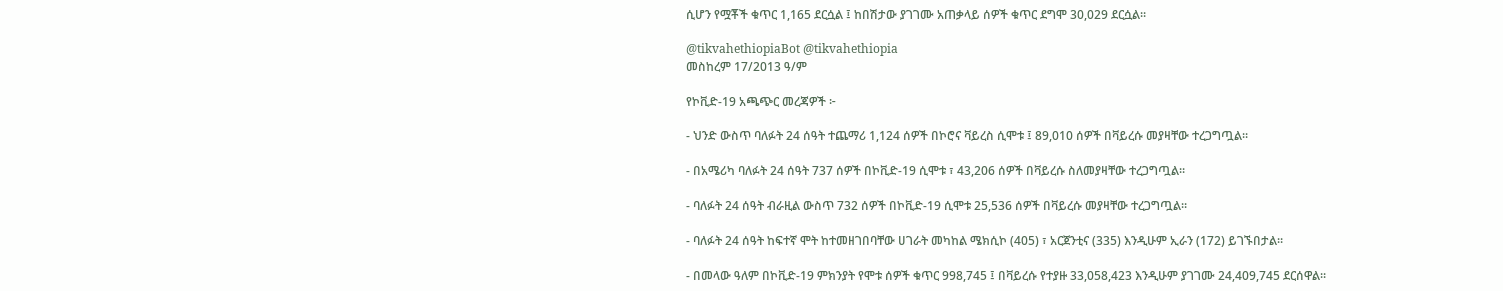ሲሆን የሟቾች ቁጥር 1,165 ደርሷል ፤ ከበሽታው ያገገሙ አጠቃላይ ሰዎች ቁጥር ደግሞ 30,029 ደርሷል።

@tikvahethiopiaBot @tikvahethiopia
መስከረም 17/2013 ዓ/ም

የኮቪድ-19 አጫጭር መረጃዎች ፦

- ህንድ ውስጥ ባለፉት 24 ሰዓት ተጨማሪ 1,124 ሰዎች በኮሮና ቫይረስ ሲሞቱ ፤ 89,010 ሰዎች በቫይረሱ መያዛቸው ተረጋግጧል።

- በአሜሪካ ባለፉት 24 ሰዓት 737 ሰዎች በኮቪድ-19 ሲሞቱ ፣ 43,206 ሰዎች በቫይረሱ ስለመያዛቸው ተረጋግጧል።

- ባለፉት 24 ሰዓት ብራዚል ውስጥ 732 ሰዎች በኮቪድ-19 ሲሞቱ 25,536 ሰዎች በቫይረሱ መያዛቸው ተረጋግጧል።

- ባለፉት 24 ሰዓት ከፍተኛ ሞት ከተመዘገበባቸው ሀገራት መካከል ሜክሲኮ (405) ፣ አርጀንቲና (335) እንዲሁም ኢራን (172) ይገኙበታል።

- በመላው ዓለም በኮቪድ-19 ምክንያት የሞቱ ሰዎች ቁጥር 998,745 ፤ በቫይረሱ የተያዙ 33,058,423 እንዲሁም ያገገሙ 24,409,745 ደርሰዋል።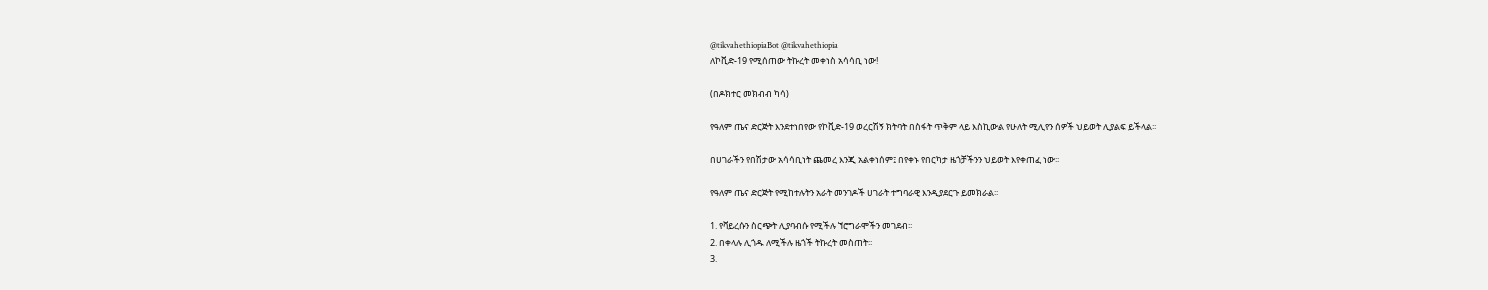@tikvahethiopiaBot @tikvahethiopia
ለኮቪድ-19 የሚሰጠው ትኩረት መቀነስ አሳሳቢ ነው!

(በዶክተር መክብብ ካሳ)

የዓለም ጤና ድርጅት እንደተነበየው የኮቪድ-19 ወረርሽኝ ክትባት በስፋት ጥቅም ላይ እስኪውል የሁለት ሚሊየን ሰዎች ህይወት ሊያልፍ ይችላል፡፡

በሀገራችን የበሽታው አሳሳቢነት ጨመረ እንጂ አልቀነሰም፤ በየቀኑ የበርካታ ዜጎቻችንን ህይወት እየቀጠፈ ነው፡፡

የዓለም ጤና ድርጅት የሚከተሉትን አራት መንገዶች ሀገራት ተግባራዊ እንዲያደርጉ ይመክራል፡፡

1. የቫይረሱን ስርጭት ሊያባብሱ የሚችሉ ኘሮግራሞችን መገደብ፡፡
2. በቀላሉ ሊጎዱ ለሚችሉ ዜጎች ትኩረት መስጠት፡፡
3.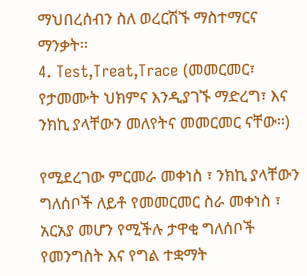ማህበረሰብን ስለ ወረርሽኙ ማስተማርና ማንቃት፡፡
4. Test,Treat,Trace (መመርመር፣ የታመሙት ህክምና እንዲያገኙ ማድረግ፣ እና ንክኪ ያላቸውን መለየትና መመርመር ናቸው፡፡)

የሚደረገው ምርመራ መቀነስ ፣ ንክኪ ያላቸውን ግለሰቦች ለይቶ የመመርመር ስራ መቀነስ ፣ አርአያ መሆን የሚችሉ ታዋቂ ግለሰቦች የመንግስት እና የግል ተቋማት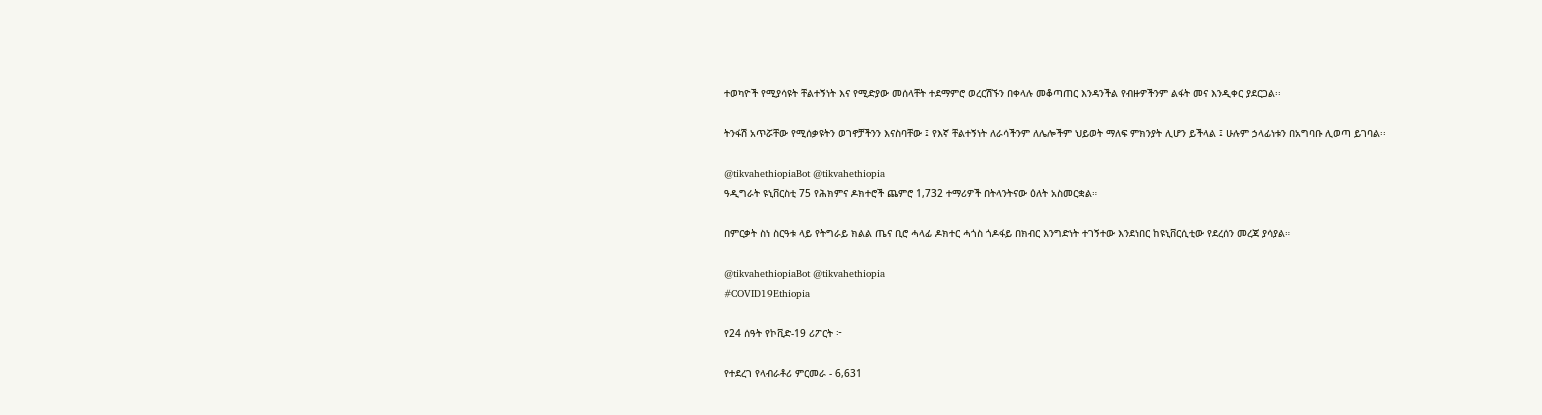ተወካዮች የሚያሳዩት ቸልተኝነት እና የሚድያው መሰላቸት ተደማምሮ ወረርሽኙን በቀላሉ መቆጣጠር እንዳንችል የብዙዎችንም ልፋት መና እንዲቀር ያደርጋል፡፡

ትንፋሽ አጥሯቸው የሚሰቃዩትን ወገኖቻችንን እናስባቸው ፤ የእኛ ቸልተኝነት ለራሳችንም ለሌሎችም ህይወት ማለፍ ምክንያት ሊሆን ይችላል ፤ ሁሉም ኃላፊነቱን በአግባቡ ሊወጣ ይገባል፡፡

@tikvahethiopiaBot @tikvahethiopia
ዓዲግራት ዩኒቨርስቲ 75 የሕክምና ዶክተሮች ጨምሮ 1,732 ተማሪዎች በትላንትናው ዕለት አስመርቋል።

በምርቃት ስነ ስርዓቱ ላይ የትግራይ ክልል ጤና ቢሮ ሓላፊ ዶክተር ሓጎስ ጎዶፋይ በክብር እንግድነት ተገኝተው እንደነበር ከዩኒቨርሲቲው የደረሰን መረጃ ያሳያል።

@tikvahethiopiaBot @tikvahethiopia
#COVID19Ethiopia

የ24 ሰዓት የኮቪድ-19 ሪፖርት ፦

የተደረገ የላብራቶሪ ምርመራ - 6,631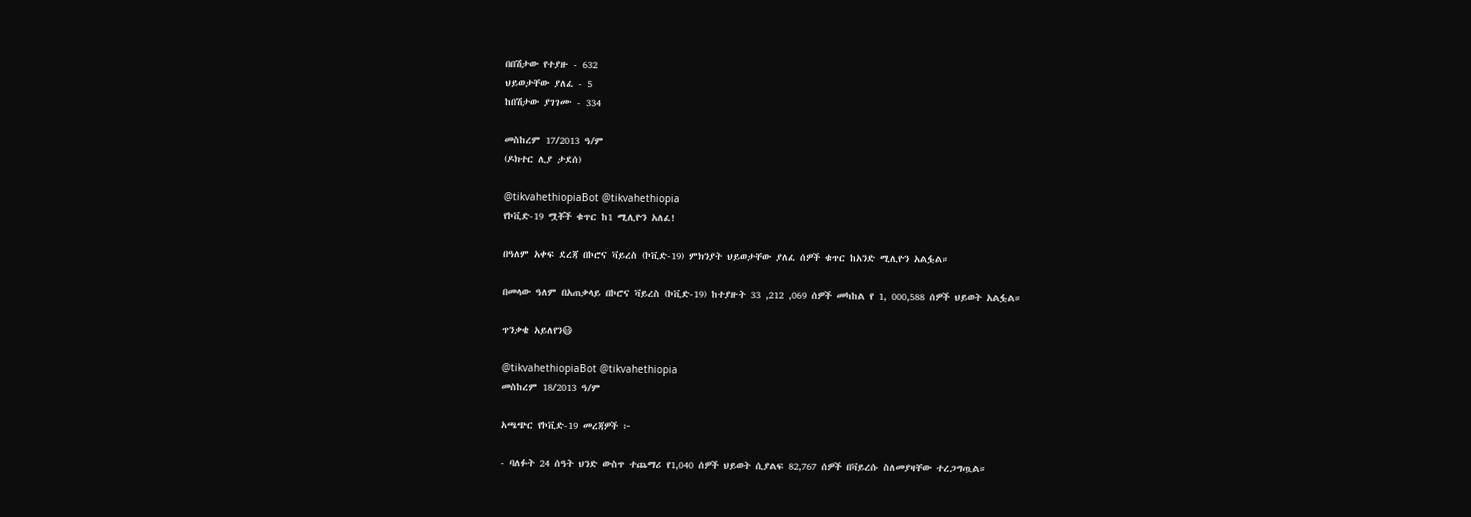በበሽታው የተያዙ - 632
ህይወታቸው ያለፈ - 5
ከበሽታው ያገገሙ - 334

መስከረም 17/2013 ዓ/ም
(ዶክተር ሊያ ታደሰ)

@tikvahethiopiaBot @tikvahethiopia
የኮቪድ-19 ሟቾች ቁጥር ከ1 ሚሊዮን አለፈ!

በዓለም አቀፍ ደረጃ በኮሮና ቫይረስ (ኮቪድ-19) ምክንያት ህይወታቸው ያለፈ ሰዎች ቁጥር ከአንድ ሚሊዮን አልፏል።

በመላው ዓለም በአጠቃላይ በኮሮና ቫይረስ (ኮቪድ-19) ከተያዙት 33 ,212 ,069 ሰዎች መካከል የ 1, 000,588 ሰዎች ህይወት አልፏል።

ጥንቃቄ አይለየን😷

@tikvahethiopiaBot @tikvahethiopia
መስከረም 18/2013 ዓ/ም

አጫጭር የኮቪድ-19 መረጃዎች ፦

- ባለፉት 24 ሰዓት ህንድ ውስጥ ተጨማሪ የ1,040 ሰዎች ህይወት ሲያልፍ 82,767 ሰዎች በቫይረሱ ስለመያዛቸው ተረጋግጧል።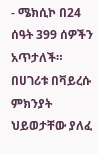- ሜክሲኮ በ24 ሰዓት 399 ሰዎችን አጥታለች። በሀገሪቱ በቫይረሱ ምክንያት ህይወታቸው ያለፈ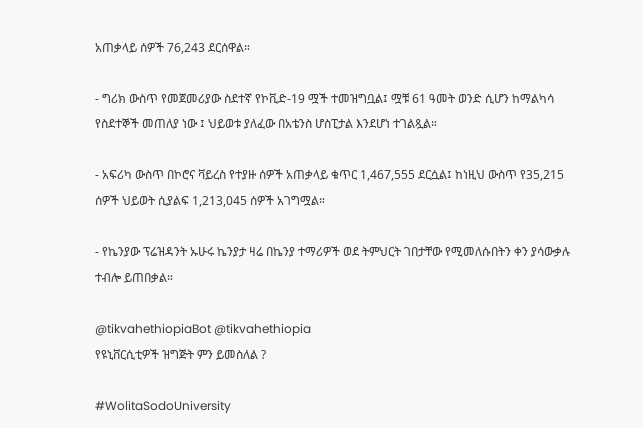አጠቃላይ ሰዎች 76,243 ደርሰዋል።

- ግሪክ ውስጥ የመጀመሪያው ስደተኛ የኮቪድ-19 ሟች ተመዝግቧል፤ ሟቹ 61 ዓመት ወንድ ሲሆን ከማልካሳ የስደተኞች መጠለያ ነው ፤ ህይወቱ ያለፈው በአቴንስ ሆስፒታል እንደሆነ ተገልጿል።

- አፍሪካ ውስጥ በኮሮና ቫይረስ የተያዙ ሰዎች አጠቃላይ ቁጥር 1,467,555 ደርሷል፤ ከነዚህ ውስጥ የ35,215 ሰዎች ህይወት ሲያልፍ 1,213,045 ሰዎች አገግሟል።

- የኬንያው ፕሬዝዳንት ኡሁሩ ኬንያታ ዛሬ በኬንያ ተማሪዎች ወደ ትምህርት ገበታቸው የሚመለሱበትን ቀን ያሳውቃሉ ተብሎ ይጠበቃል።

@tikvahethiopiaBot @tikvahethiopia
የዩኒቨርሲቲዎች ዝግጅት ምን ይመስለል ?

#WolitaSodoUniversity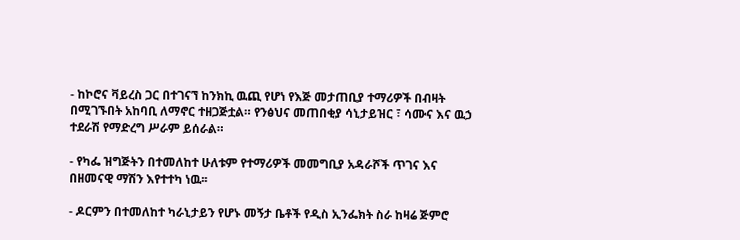- ከኮሮና ቫይረስ ጋር በተገናኘ ከንክኪ ዉጪ የሆነ የእጅ መታጠቢያ ተማሪዎች በብዛት በሚገኙበት አከባቢ ለማኖር ተዘጋጅቷል። የንፅህና መጠበቂያ ሳኒታይዝር ፣ ሳሙና እና ዉኃ ተደራሽ የማድረግ ሥራም ይሰራል።

- የካፌ ዝግጅትን በተመለከተ ሁለቱም የተማሪዎች መመግቢያ አዳራሾች ጥገና እና በዘመናዊ ማሽን እየተተካ ነዉ፡፡

- ዶርምን በተመለከተ ካራኒታይን የሆኑ መኝታ ቤቶች የዲስ ኢንፌክት ስራ ከዛሬ ጅምሮ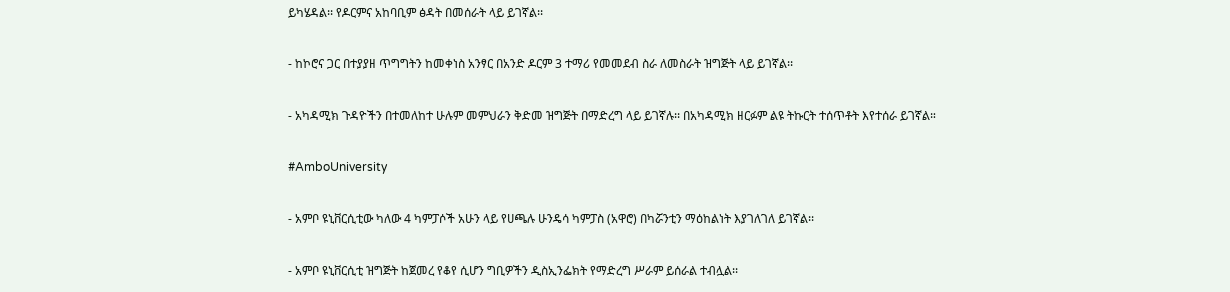ይካሄዳል፡፡ የዶርምና አከባቢም ፅዳት በመሰራት ላይ ይገኛል፡፡

- ከኮሮና ጋር በተያያዘ ጥግግትን ከመቀነስ አንፃር በአንድ ዶርም 3 ተማሪ የመመደብ ስራ ለመስራት ዝግጅት ላይ ይገኛል፡፡

- አካዳሚክ ጉዳዮችን በተመለከተ ሁሉም መምህራን ቅድመ ዝግጅት በማድረግ ላይ ይገኛሉ፡፡ በአካዳሚክ ዘርፉም ልዩ ትኩርት ተሰጥቶት እየተሰራ ይገኛል።

#AmboUniversity

- አምቦ ዩኒቨርሲቲው ካለው 4 ካምፓሶች አሁን ላይ የሀጫሉ ሁንዴሳ ካምፓስ (አዋሮ) በካሯንቲን ማዕከልነት እያገለገለ ይገኛል፡፡

- አምቦ ዩኒቨርሲቲ ዝግጅት ከጀመረ የቆየ ሲሆን ግቢዎችን ዲስኢንፌክት የማድረግ ሥራም ይሰራል ተብሏል፡፡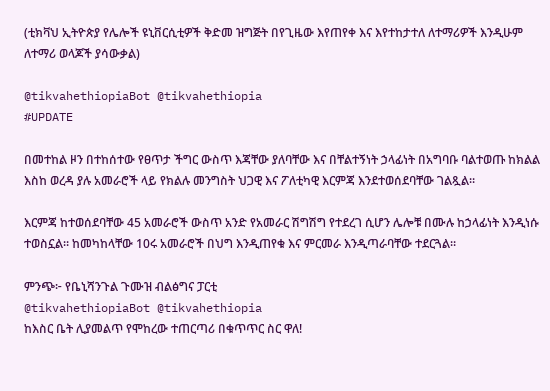(ቲክቫህ ኢትዮጵያ የሌሎች ዩኒቨርሲቲዎች ቅድመ ዝግጅት በየጊዜው እየጠየቀ እና እየተከታተለ ለተማሪዎች እንዲሁም ለተማሪ ወላጆች ያሳውቃል)

@tikvahethiopiaBot @tikvahethiopia
#UPDATE

በመተከል ዞን በተከሰተው የፀጥታ ችግር ውስጥ እጃቸው ያለባቸው እና በቸልተኝነት ኃላፊነት በአግባቡ ባልተወጡ ከክልል እስከ ወረዳ ያሉ አመራሮች ላይ የክልሉ መንግስት ህጋዊ እና ፖለቲካዊ እርምጃ እንደተወሰደባቸው ገልጿል።

እርምጃ ከተወሰደባቸው 45 አመራሮች ውስጥ አንድ የአመራር ሽግሽግ የተደረገ ሲሆን ሌሎቹ በሙሉ ከኃላፊነት እንዲነሱ ተወስኗል። ከመካከላቸው 10ሩ አመራሮች በህግ እንዲጠየቁ እና ምርመራ እንዲጣራባቸው ተደርጓል።

ምንጭ፦ የቤኒሻንጉል ጉሙዝ ብልፅግና ፓርቲ
@tikvahethiopiaBot @tikvahethiopia
ከእስር ቤት ሊያመልጥ የሞከረው ተጠርጣሪ በቁጥጥር ስር ዋለ!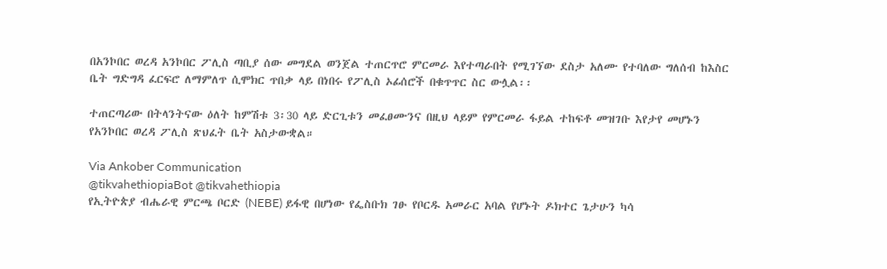በአንኮበር ወረዳ አንኮበር ፖሊስ ጣቢያ ሰው መግደል ወንጀል ተጠርጥሮ ምርመራ እየተጣራበት የሚገኘው ደስታ አለሙ የተባለው ግለሰብ ከእስር ቤት ግድግዳ ፈርፍሮ ለማምለጥ ሲሞክር ጥበቃ ላይ በነበሩ የፖሊስ ኦፊሰሮች በቁጥጥር ስር ውሏል፡፡

ተጠርጣሪው በትላንትናው ዕለት ከምሽቱ 3፡30 ላይ ድርጊቱን መፈፀሙንና በዚህ ላይም የምርመራ ፋይል ተከፍቶ መዝገቡ እየታየ መሆኑን የአንኮበር ወረዳ ፖሊስ ጽህፈት ቤት አስታውቋል።

Via Ankober Communication
@tikvahethiopiaBot @tikvahethiopia
የኢትዮጵያ ብሔራዊ ምርጫ ቦርድ (NEBE) ይፋዊ በሆነው የፌስቡክ ገፁ የቦርዱ አመራር አባል የሆኑት ዶክተር ጌታሁን ካሳ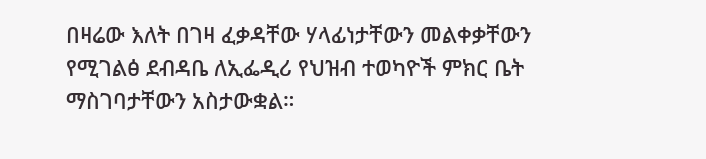በዛሬው እለት በገዛ ፈቃዳቸው ሃላፊነታቸውን መልቀቃቸውን የሚገልፅ ደብዳቤ ለኢፌዲሪ የህዝብ ተወካዮች ምክር ቤት ማስገባታቸውን አስታውቋል።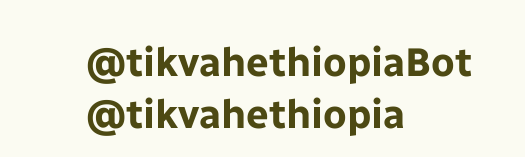@tikvahethiopiaBot @tikvahethiopia